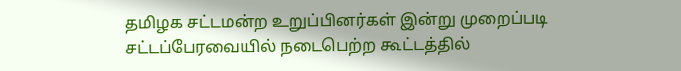தமிழக சட்டமன்ற உறுப்பினர்கள் இன்று முறைப்படி சட்டப்பேரவையில் நடைபெற்ற கூட்டத்தில்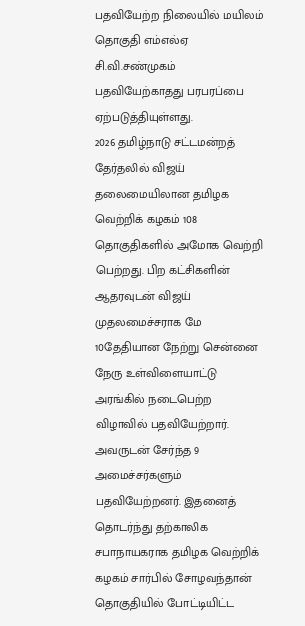பதவியேற்ற நிலையில் மயிலம் தொகுதி எம்எல்ஏ சி.வி.சண்முகம் பதவியேற்காதது பரபரப்பை ஏற்படுத்தியுள்ளது.
2026 தமிழ்நாடு சட்டமன்றத் தேர்தலில் விஜய் தலைமையிலான தமிழக வெற்றிக் கழகம் 108 தொகுதிகளில் அமோக வெற்றி பெற்றது. பிற கட்சிகளின் ஆதரவுடன் விஜய் முதலமைச்சராக மே 10தேதியான நேற்று சென்னை நேரு உள்விளையாட்டு அரங்கில் நடைபெற்ற விழாவில் பதவியேற்றார். அவருடன் சேர்ந்த 9 அமைச்சர்களும் பதவியேற்றனர். இதனைத் தொடர்ந்து தற்காலிக சபாநாயகராக தமிழக வெற்றிக் கழகம் சார்பில் சோழவந்தான் தொகுதியில் போட்டியிட்ட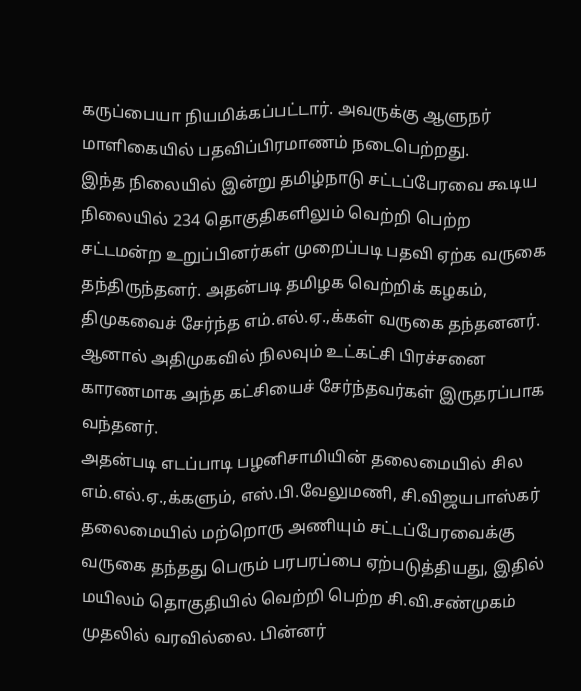கருப்பையா நியமிக்கப்பட்டார். அவருக்கு ஆளுநர் மாளிகையில் பதவிப்பிரமாணம் நடைபெற்றது.
இந்த நிலையில் இன்று தமிழ்நாடு சட்டப்பேரவை கூடிய நிலையில் 234 தொகுதிகளிலும் வெற்றி பெற்ற சட்டமன்ற உறுப்பினர்கள் முறைப்படி பதவி ஏற்க வருகை தந்திருந்தனர். அதன்படி தமிழக வெற்றிக் கழகம், திமுகவைச் சேர்ந்த எம்.எல்.ஏ.,க்கள் வருகை தந்தனனர். ஆனால் அதிமுகவில் நிலவும் உட்கட்சி பிரச்சனை காரணமாக அந்த கட்சியைச் சேர்ந்தவர்கள் இருதரப்பாக வந்தனர்.
அதன்படி எடப்பாடி பழனிசாமியின் தலைமையில் சில எம்.எல்.ஏ.,க்களும், எஸ்.பி.வேலுமணி, சி.விஜயபாஸ்கர் தலைமையில் மற்றொரு அணியும் சட்டப்பேரவைக்கு வருகை தந்தது பெரும் பரபரப்பை ஏற்படுத்தியது, இதில் மயிலம் தொகுதியில் வெற்றி பெற்ற சி.வி.சண்முகம் முதலில் வரவில்லை. பின்னர்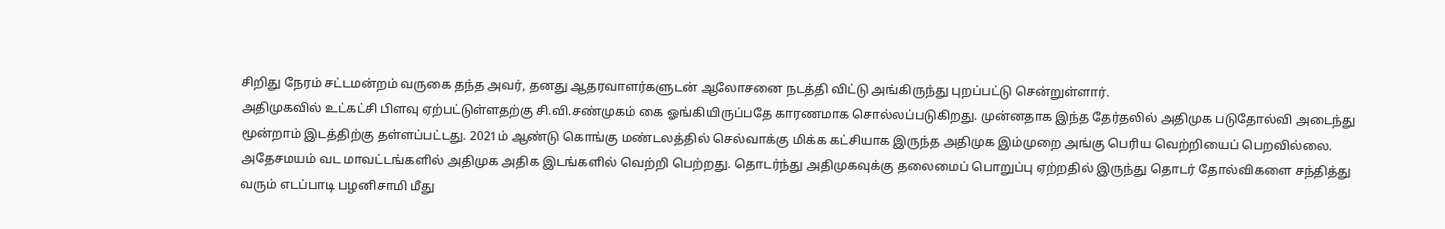சிறிது நேரம் சட்டமன்றம் வருகை தந்த அவர், தனது ஆதரவாளர்களுடன் ஆலோசனை நடத்தி விட்டு அங்கிருந்து புறப்பட்டு சென்றுள்ளார்.
அதிமுகவில் உட்கட்சி பிளவு ஏற்பட்டுள்ளதற்கு சி.வி.சண்முகம் கை ஓங்கியிருப்பதே காரணமாக சொல்லப்படுகிறது. முன்னதாக இந்த தேர்தலில் அதிமுக படுதோல்வி அடைந்து மூன்றாம் இடத்திற்கு தள்ளப்பட்டது. 2021ம் ஆண்டு கொங்கு மண்டலத்தில் செல்வாக்கு மிக்க கட்சியாக இருந்த அதிமுக இம்முறை அங்கு பெரிய வெற்றியைப் பெறவில்லை. அதேசமயம் வட மாவட்டங்களில் அதிமுக அதிக இடங்களில் வெற்றி பெற்றது. தொடர்ந்து அதிமுகவுக்கு தலைமைப் பொறுப்பு ஏற்றதில் இருந்து தொடர் தோல்விகளை சந்தித்து வரும் எடப்பாடி பழனிசாமி மீது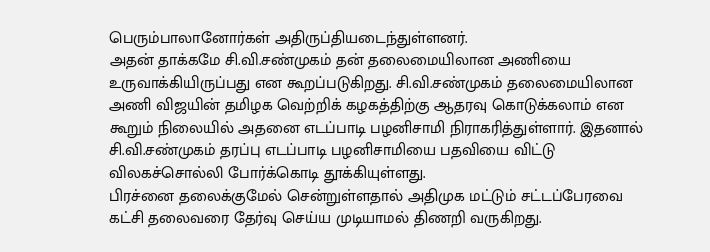பெரும்பாலானோர்கள் அதிருப்தியடைந்துள்ளனர்.
அதன் தாக்கமே சி.வி.சண்முகம் தன் தலைமையிலான அணியை உருவாக்கியிருப்பது என கூறப்படுகிறது. சி.வி.சண்முகம் தலைமையிலான அணி விஜயின் தமிழக வெற்றிக் கழகத்திற்கு ஆதரவு கொடுக்கலாம் என கூறும் நிலையில் அதனை எடப்பாடி பழனிசாமி நிராகரித்துள்ளார். இதனால் சி.வி.சண்முகம் தரப்பு எடப்பாடி பழனிசாமியை பதவியை விட்டு விலகச்சொல்லி போர்க்கொடி தூக்கியுள்ளது.
பிரச்னை தலைக்குமேல் சென்றுள்ளதால் அதிமுக மட்டும் சட்டப்பேரவை கட்சி தலைவரை தேர்வு செய்ய முடியாமல் திணறி வருகிறது.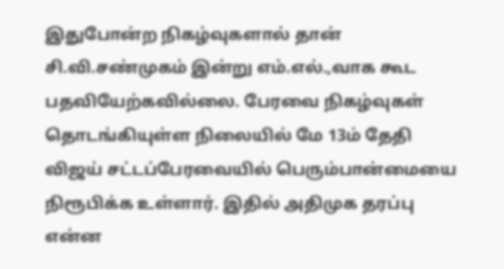இதுபோன்ற நிகழ்வுகளால் தான் சி.வி.சண்முகம் இன்று எம்.எல்.,வாக கூட பதவியேற்கவில்லை. பேரவை நிகழ்வுகள் தொடங்கியுள்ள நிலையில் மே 13ம் தேதி விஜய் சட்டப்பேரவையில் பெரும்பான்மையை நிரூபிக்க உள்ளார். இதில் அதிமுக தரப்பு என்ன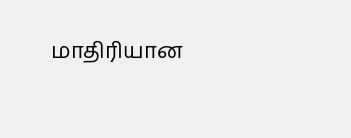மாதிரியான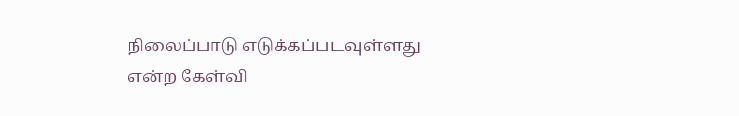நிலைப்பாடு எடுக்கப்படவுள்ளது என்ற கேள்வி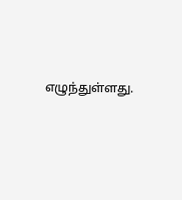எழுந்துள்ளது.